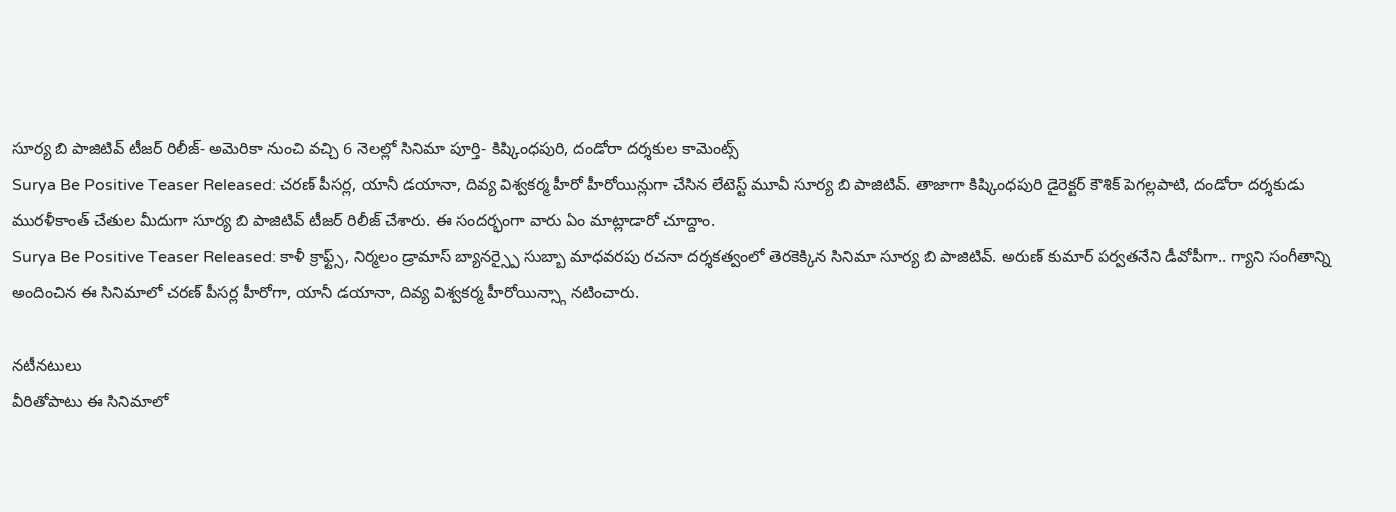సూర్య బి పాజిటివ్ టీజర్ రిలీజ్- అమెరికా నుంచి వచ్చి 6 నెలల్లో సినిమా పూర్తి- కిష్కింధపురి, దండోరా దర్శకుల కామెంట్స్
Surya Be Positive Teaser Released: చరణ్ పీసర్ల, యానీ డయానా, దివ్య విశ్వకర్మ హీరో హీరోయిన్లుగా చేసిన లేటెస్ట్ మూవీ సూర్య బి పాజిటివ్. తాజాగా కిష్కింధపురి డైరెక్టర్ కౌశిక్ పెగల్లపాటి, దండోరా దర్శకుడు మురళీకాంత్ చేతుల మీదుగా సూర్య బి పాజిటివ్ టీజర్ రిలీజ్ చేశారు. ఈ సందర్భంగా వారు ఏం మాట్లాడారో చూద్దాం.
Surya Be Positive Teaser Released: కాళీ క్రాఫ్ట్స్, నిర్మలం డ్రామాస్ బ్యానర్స్పై సుబ్బా మాధవరపు రచనా దర్శకత్వంలో తెరకెక్కిన సినిమా సూర్య బి పాజిటివ్. అరుణ్ కుమార్ పర్వతనేని డీవోపీగా.. గ్యాని సంగీతాన్ని అందించిన ఈ సినిమాలో చరణ్ పీసర్ల హీరోగా, యానీ డయానా, దివ్య విశ్వకర్మ హీరోయిన్స్గా నటించారు.

నటీనటులు
వీరితోపాటు ఈ సినిమాలో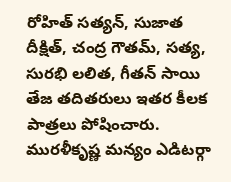రోహిత్ సత్యన్, సుజాత దీక్షిత్, చంద్ర గౌతమ్, సత్య, సురభి లలిత, గీతన్ సాయి తేజ తదితరులు ఇతర కీలక పాత్రలు పోషించారు. మురళీకృష్ణ మన్యం ఎడిటర్గా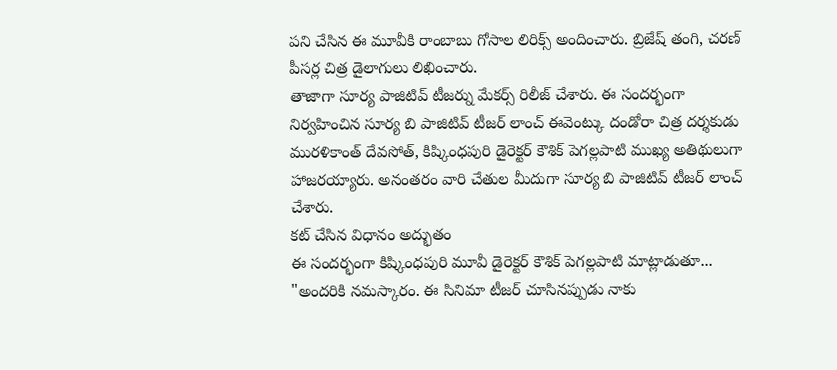పని చేసిన ఈ మూవీకి రాంబాబు గోసాల లిరిక్స్ అందించారు. బ్రిజేష్ తంగి, చరణ్ పీసర్ల చిత్ర డైలాగులు లిఖించారు.
తాజాగా సూర్య పాజిటివ్ టీజర్ను మేకర్స్ రిలీజ్ చేశారు. ఈ సందర్భంగా నిర్వహించిన సూర్య బి పాజిటివ్ టీజర్ లాంచ్ ఈవెంట్కు దండోరా చిత్ర దర్శకుడు మురళికాంత్ దేవసోత్, కిష్కింధపురి డైరెక్టర్ కౌశిక్ పెగల్లపాటి ముఖ్య అతిథులుగా హాజరయ్యారు. అనంతరం వారి చేతుల మీదుగా సూర్య బి పాజిటివ్ టీజర్ లాంచ్ చేశారు.
కట్ చేసిన విధానం అద్భుతం
ఈ సందర్భంగా కిష్కింధపురి మూవీ డైరెక్టర్ కౌశిక్ పెగల్లపాటి మాట్లాడుతూ... "అందరికి నమస్కారం. ఈ సినిమా టీజర్ చూసినప్పుడు నాకు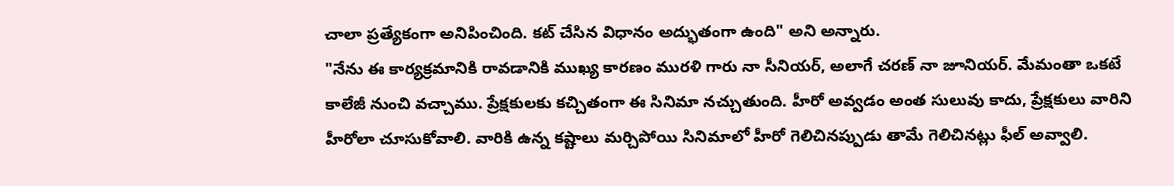చాలా ప్రత్యేకంగా అనిపించింది. కట్ చేసిన విధానం అద్భుతంగా ఉంది" అని అన్నారు.
"నేను ఈ కార్యక్రమానికి రావడానికి ముఖ్య కారణం మురళి గారు నా సీనియర్, అలాగే చరణ్ నా జూనియర్. మేమంతా ఒకటే కాలేజీ నుంచి వచ్చాము. ప్రేక్షకులకు కచ్చితంగా ఈ సినిమా నచ్చుతుంది. హీరో అవ్వడం అంత సులువు కాదు, ప్రేక్షకులు వారిని హీరోలా చూసుకోవాలి. వారికి ఉన్న కష్టాలు మర్చిపోయి సినిమాలో హీరో గెలిచినప్పుడు తామే గెలిచినట్లు ఫీల్ అవ్వాలి.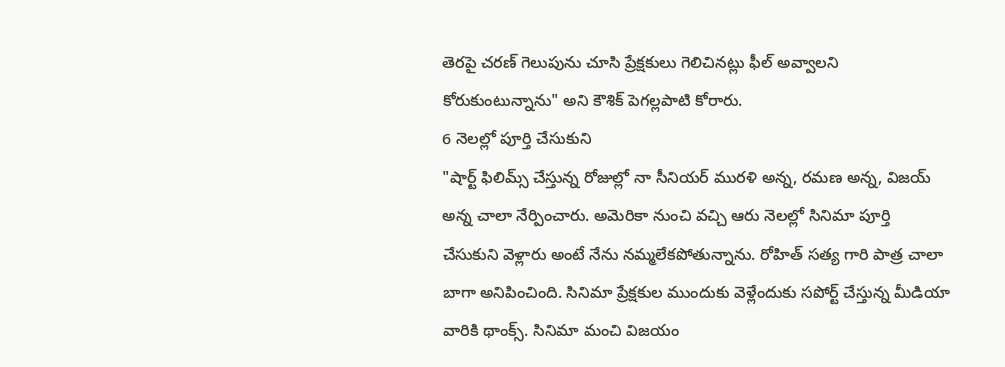తెరపై చరణ్ గెలుపును చూసి ప్రేక్షకులు గెలిచినట్లు ఫీల్ అవ్వాలని కోరుకుంటున్నాను" అని కౌశిక్ పెగల్లపాటి కోరారు.
6 నెలల్లో పూర్తి చేసుకుని
"షార్ట్ ఫిలిమ్స్ చేస్తున్న రోజుల్లో నా సీనియర్ మురళి అన్న, రమణ అన్న, విజయ్ అన్న చాలా నేర్పించారు. అమెరికా నుంచి వచ్చి ఆరు నెలల్లో సినిమా పూర్తి చేసుకుని వెళ్లారు అంటే నేను నమ్మలేకపోతున్నాను. రోహిత్ సత్య గారి పాత్ర చాలా బాగా అనిపించింది. సినిమా ప్రేక్షకుల ముందుకు వెళ్లేందుకు సపోర్ట్ చేస్తున్న మీడియా వారికి థాంక్స్. సినిమా మంచి విజయం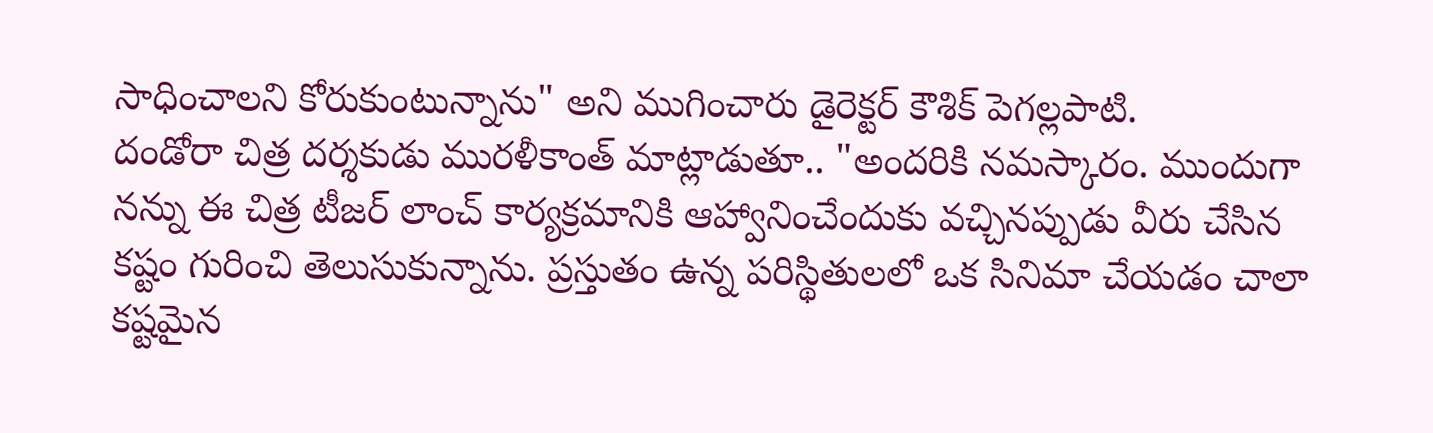సాధించాలని కోరుకుంటున్నాను" అని ముగించారు డైరెక్టర్ కౌశిక్ పెగల్లపాటి.
దండోరా చిత్ర దర్శకుడు మురళీకాంత్ మాట్లాడుతూ.. "అందరికి నమస్కారం. ముందుగా నన్ను ఈ చిత్ర టీజర్ లాంచ్ కార్యక్రమానికి ఆహ్వానించేందుకు వచ్చినప్పుడు వీరు చేసిన కష్టం గురించి తెలుసుకున్నాను. ప్రస్తుతం ఉన్న పరిస్థితులలో ఒక సినిమా చేయడం చాలా కష్టమైన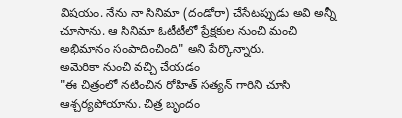విషయం. నేను నా సినిమా (దండోరా) చేసేటప్పుడు అవి అన్నీ చూసాను. ఆ సినిమా ఓటీటీలో ప్రేక్షకుల నుంచి మంచి అభిమానం సంపాదించింది" అని పేర్కొన్నారు.
అమెరికా నుంచి వచ్చి చేయడం
"ఈ చిత్రంలో నటించిన రోహిత్ సత్యన్ గారిని చూసి ఆశ్చర్యపోయాను. చిత్ర బృందం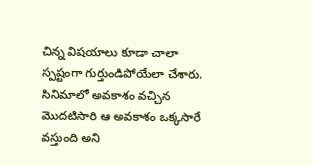చిన్న విషయాలు కూడా చాలా స్పష్టంగా గుర్తుండిపోయేలా చేశారు. సినిమాలో అవకాశం వచ్చిన మొదటిసారి ఆ అవకాశం ఒక్కసారే వస్తుంది అని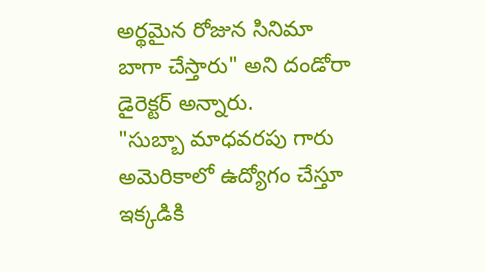అర్థమైన రోజున సినిమా బాగా చేస్తారు" అని దండోరా డైరెక్టర్ అన్నారు.
"సుబ్బా మాధవరపు గారు అమెరికాలో ఉద్యోగం చేస్తూ ఇక్కడికి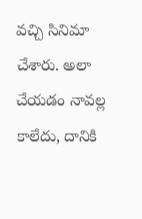వచ్చి సినిమా చేశారు. అలా చేయడం నావల్ల కాలేదు, దానికి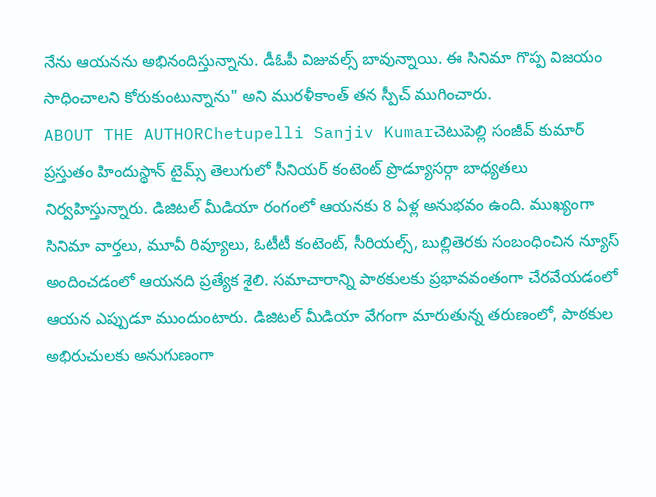నేను ఆయనను అభినందిస్తున్నాను. డీఓపీ విజువల్స్ బావున్నాయి. ఈ సినిమా గొప్ప విజయం సాధించాలని కోరుకుంటున్నాను" అని మురళీకాంత్ తన స్పీచ్ ముగించారు.
ABOUT THE AUTHORChetupelli Sanjiv Kumarచెటుపెల్లి సంజీవ్ కుమార్ ప్రస్తుతం హిందుస్థాన్ టైమ్స్ తెలుగులో సీనియర్ కంటెంట్ ప్రొడ్యూసర్గా బాధ్యతలు నిర్వహిస్తున్నారు. డిజిటల్ మీడియా రంగంలో ఆయనకు 8 ఏళ్ల అనుభవం ఉంది. ముఖ్యంగా సినిమా వార్తలు, మూవీ రివ్యూలు, ఓటీటీ కంటెంట్, సీరియల్స్, బుల్లితెరకు సంబంధించిన న్యూస్ అందించడంలో ఆయనది ప్రత్యేక శైలి. సమాచారాన్ని పాఠకులకు ప్రభావవంతంగా చేరవేయడంలో ఆయన ఎప్పుడూ ముందుంటారు. డిజిటల్ మీడియా వేగంగా మారుతున్న తరుణంలో, పాఠకుల అభిరుచులకు అనుగుణంగా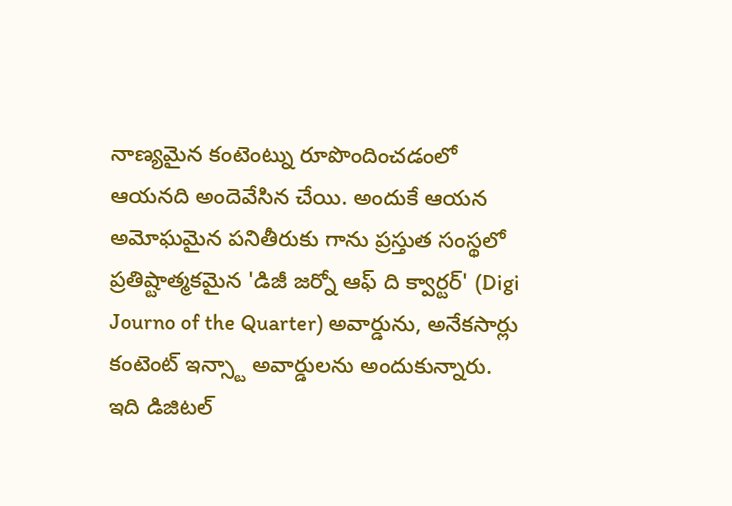నాణ్యమైన కంటెంట్ను రూపొందించడంలో ఆయనది అందెవేసిన చేయి. అందుకే ఆయన అమోఘమైన పనితీరుకు గాను ప్రస్తుత సంస్థలో ప్రతిష్టాత్మకమైన 'డిజీ జర్నో ఆఫ్ ది క్వార్టర్' (Digi Journo of the Quarter) అవార్డును, అనేకసార్లు కంటెంట్ ఇన్స్టా అవార్డులను అందుకున్నారు. ఇది డిజిటల్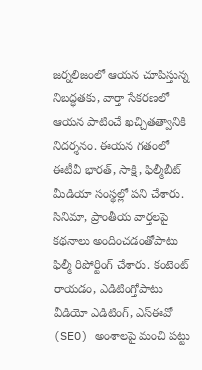జర్నలిజంలో ఆయన చూపిస్తున్న నిబద్ధతకు, వార్తా సేకరణలో ఆయన పాటించే ఖచ్చితత్వానికి నిదర్శనం. ఈయన గతంలో ఈటీవీ భారత్, సాక్షి, ఫిల్మీబీట్ మీడియా సంస్థల్లో పని చేశారు. సినిమా, ప్రాంతీయ వార్తలపై కథనాలు అందించడంతోపాటు ఫిల్మీ రిపోర్టింగ్ చేశారు. కంటెంట్ రాయడం, ఎడిటింగ్తోపాటు వీడియో ఎడిటింగ్, ఎస్ఈవో (SEO) అంశాలపై మంచి పట్టు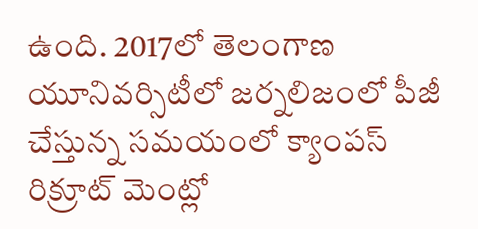ఉంది. 2017లో తెలంగాణ యూనివర్సిటీలో జర్నలిజంలో పీజీ చేస్తున్న సమయంలో క్యాంపస్ రిక్రూట్ మెంట్లో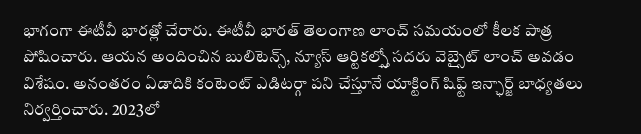భాగంగా ఈటీవీ భారత్లో చేరారు. ఈటీవీ భారత్ తెలంగాణ లాంచ్ సమయంలో కీలక పాత్ర పోషించారు. ఆయన అందించిన బులిటెన్స్, న్యూస్ ఆర్టికల్స్తో సదరు వెబ్సైట్ లాంచ్ అవడం విశేషం. అనంతరం ఏడాదికి కంటెంట్ ఎడిటర్గా పని చేస్తూనే యాక్టింగ్ షిఫ్ట్ ఇన్ఛార్జ్ బాధ్యతలు నిర్వర్తించారు. 2023లో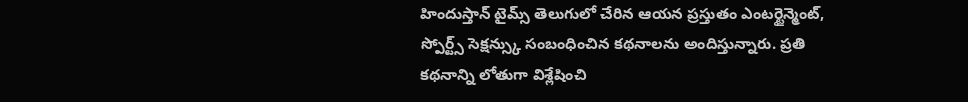హిందుస్తాన్ టైమ్స్ తెలుగులో చేరిన ఆయన ప్రస్తుతం ఎంటర్టైన్మెంట్, స్పోర్ట్స్ సెక్షన్స్కు సంబంధించిన కథనాలను అందిస్తున్నారు. ప్రతి కథనాన్ని లోతుగా విశ్లేషించి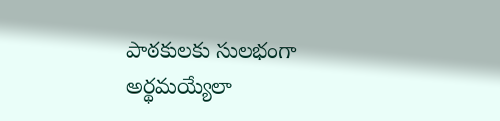పాఠకులకు సులభంగా అర్థమయ్యేలా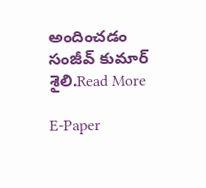అందించడం సంజీవ్ కుమార్ శైలి.Read More

E-Paper